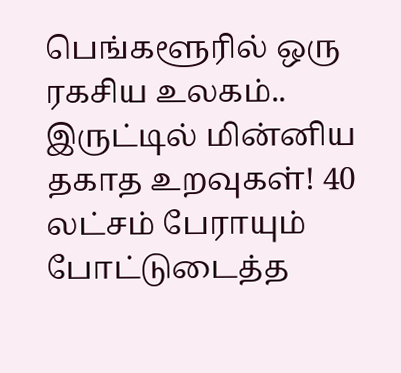பெங்களூரில் ஒரு ரகசிய உலகம்.. இருட்டில் மின்னிய தகாத உறவுகள்! 40 லட்சம் பேராயும் போட்டுடைத்த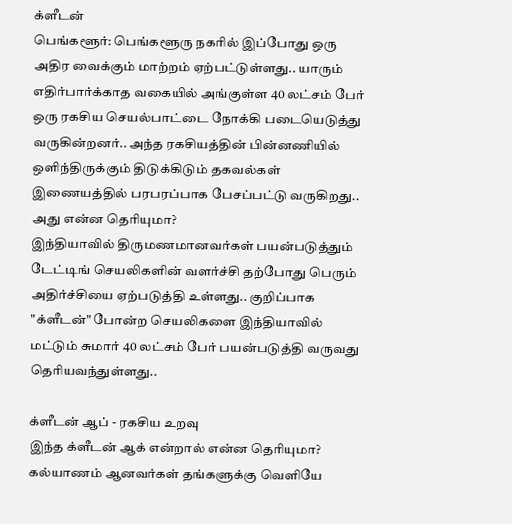க்ளீடன்
பெங்களூர்: பெங்களூரு நகரில் இப்போது ஒரு அதிர வைக்கும் மாற்றம் ஏற்பட்டுள்ளது.. யாரும் எதிர்பார்க்காத வகையில் அங்குள்ள 40 லட்சம் பேர் ஒரு ரகசிய செயல்பாட்டை நோக்கி படையெடுத்து வருகின்றனர்.. அந்த ரகசியத்தின் பின்னணியில் ஒளிந்திருக்கும் திடுக்கிடும் தகவல்கள் இணையத்தில் பரபரப்பாக பேசப்பட்டு வருகிறது.. அது என்ன தெரியுமா?
இந்தியாவில் திருமணமானவர்கள் பயன்படுத்தும் டேட்டிங் செயலிகளின் வளர்ச்சி தற்போது பெரும் அதிர்ச்சியை ஏற்படுத்தி உள்ளது.. குறிப்பாக "க்ளீடன்" போன்ற செயலிகளை இந்தியாவில் மட்டும் சுமார் 40 லட்சம் பேர் பயன்படுத்தி வருவது தெரியவந்துள்ளது..

க்ளீடன் ஆப் - ரகசிய உறவு
இந்த க்ளீடன் ஆக் என்றால் என்ன தெரியுமா? கல்யாணம் ஆனவர்கள் தங்களுக்கு வெளியே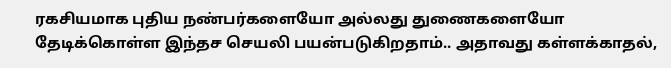ரகசியமாக புதிய நண்பர்களையோ அல்லது துணைகளையோ தேடிக்கொள்ள இந்தச செயலி பயன்படுகிறதாம்.. அதாவது கள்ளக்காதல்,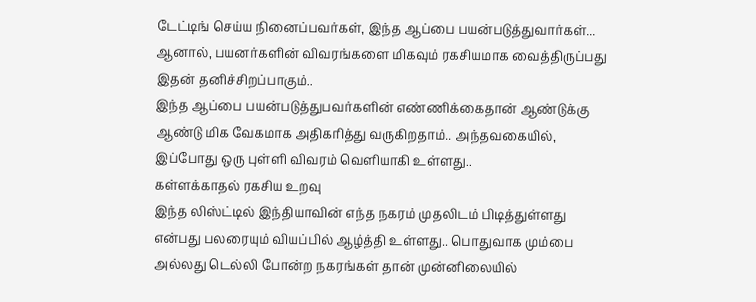டேட்டிங் செய்ய நினைப்பவர்கள், இந்த ஆப்பை பயன்படுத்துவார்கள்... ஆனால், பயனர்களின் விவரங்களை மிகவும் ரகசியமாக வைத்திருப்பது இதன் தனிச்சிறப்பாகும்..
இந்த ஆப்பை பயன்படுத்துபவர்களின் எண்ணிக்கைதான் ஆண்டுக்கு ஆண்டு மிக வேகமாக அதிகரித்து வருகிறதாம்.. அந்தவகையில், இப்போது ஒரு புள்ளி விவரம் வெளியாகி உள்ளது..
கள்ளக்காதல் ரகசிய உறவு
இந்த லிஸ்ட்டில் இந்தியாவின் எந்த நகரம் முதலிடம் பிடித்துள்ளது என்பது பலரையும் வியப்பில் ஆழ்த்தி உள்ளது.. பொதுவாக மும்பை அல்லது டெல்லி போன்ற நகரங்கள் தான் முன்னிலையில்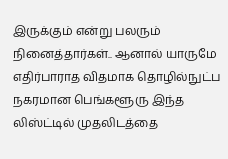இருக்கும் என்று பலரும் நினைத்தார்கள்.. ஆனால் யாருமே எதிர்பாராத விதமாக தொழில்நுட்ப நகரமான பெங்களூரு இந்த லிஸ்ட்டில் முதலிடத்தை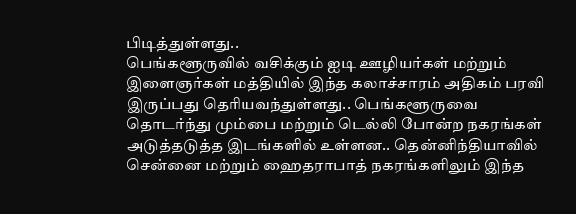பிடித்துள்ளது..
பெங்களூருவில் வசிக்கும் ஐடி ஊழியர்கள் மற்றும் இளைஞர்கள் மத்தியில் இந்த கலாச்சாரம் அதிகம் பரவி இருப்பது தெரியவந்துள்ளது.. பெங்களூருவை தொடர்ந்து மும்பை மற்றும் டெல்லி போன்ற நகரங்கள் அடுத்தடுத்த இடங்களில் உள்ளன.. தென்னிந்தியாவில் சென்னை மற்றும் ஹைதராபாத் நகரங்களிலும் இந்த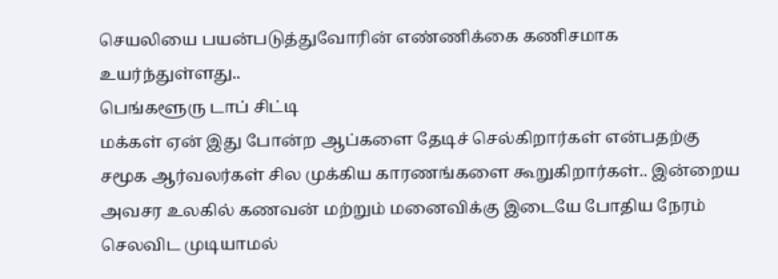செயலியை பயன்படுத்துவோரின் எண்ணிக்கை கணிசமாக உயர்ந்துள்ளது..
பெங்களூரு டாப் சிட்டி
மக்கள் ஏன் இது போன்ற ஆப்களை தேடிச் செல்கிறார்கள் என்பதற்கு சமூக ஆர்வலர்கள் சில முக்கிய காரணங்களை கூறுகிறார்கள்.. இன்றைய அவசர உலகில் கணவன் மற்றும் மனைவிக்கு இடையே போதிய நேரம் செலவிட முடியாமல்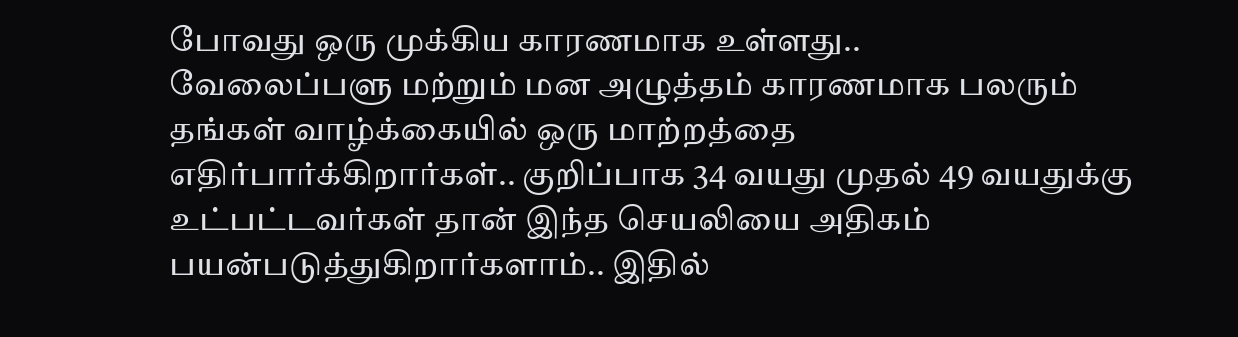போவது ஒரு முக்கிய காரணமாக உள்ளது..
வேலைப்பளு மற்றும் மன அழுத்தம் காரணமாக பலரும் தங்கள் வாழ்க்கையில் ஒரு மாற்றத்தை எதிர்பார்க்கிறார்கள்.. குறிப்பாக 34 வயது முதல் 49 வயதுக்கு உட்பட்டவர்கள் தான் இந்த செயலியை அதிகம் பயன்படுத்துகிறார்களாம்.. இதில்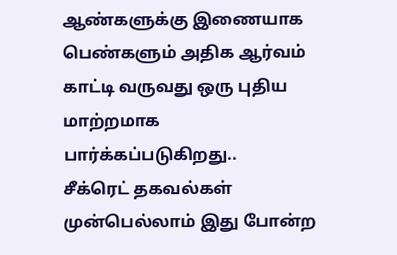ஆண்களுக்கு இணையாக பெண்களும் அதிக ஆர்வம் காட்டி வருவது ஒரு புதிய மாற்றமாக பார்க்கப்படுகிறது..
சீக்ரெட் தகவல்கள்
முன்பெல்லாம் இது போன்ற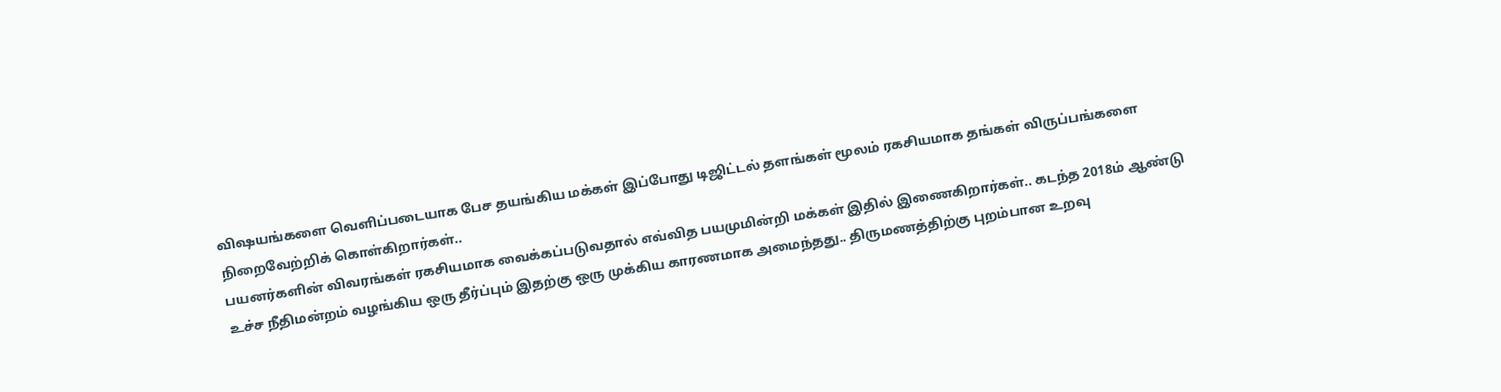விஷயங்களை வெளிப்படையாக பேச தயங்கிய மக்கள் இப்போது டிஜிட்டல் தளங்கள் மூலம் ரகசியமாக தங்கள் விருப்பங்களை நிறைவேற்றிக் கொள்கிறார்கள்..
பயனர்களின் விவரங்கள் ரகசியமாக வைக்கப்படுவதால் எவ்வித பயமுமின்றி மக்கள் இதில் இணைகிறார்கள்.. கடந்த 2018ம் ஆண்டு உச்ச நீதிமன்றம் வழங்கிய ஒரு தீர்ப்பும் இதற்கு ஒரு முக்கிய காரணமாக அமைந்தது.. திருமணத்திற்கு புறம்பான உறவு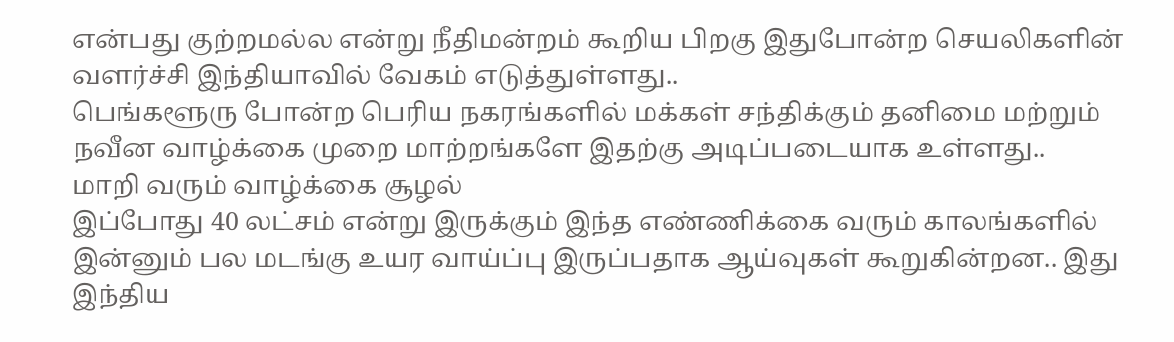என்பது குற்றமல்ல என்று நீதிமன்றம் கூறிய பிறகு இதுபோன்ற செயலிகளின் வளர்ச்சி இந்தியாவில் வேகம் எடுத்துள்ளது..
பெங்களூரு போன்ற பெரிய நகரங்களில் மக்கள் சந்திக்கும் தனிமை மற்றும் நவீன வாழ்க்கை முறை மாற்றங்களே இதற்கு அடிப்படையாக உள்ளது..
மாறி வரும் வாழ்க்கை சூழல்
இப்போது 40 லட்சம் என்று இருக்கும் இந்த எண்ணிக்கை வரும் காலங்களில் இன்னும் பல மடங்கு உயர வாய்ப்பு இருப்பதாக ஆய்வுகள் கூறுகின்றன.. இது இந்திய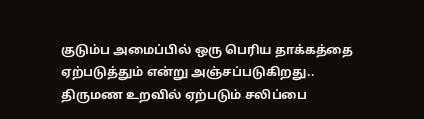குடும்ப அமைப்பில் ஒரு பெரிய தாக்கத்தை ஏற்படுத்தும் என்று அஞ்சப்படுகிறது..
திருமண உறவில் ஏற்படும் சலிப்பை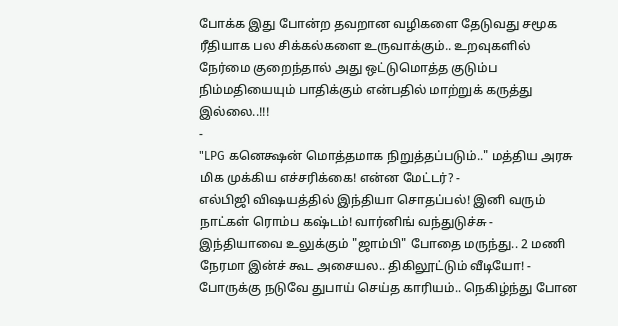போக்க இது போன்ற தவறான வழிகளை தேடுவது சமூக ரீதியாக பல சிக்கல்களை உருவாக்கும்.. உறவுகளில் நேர்மை குறைந்தால் அது ஒட்டுமொத்த குடும்ப நிம்மதியையும் பாதிக்கும் என்பதில் மாற்றுக் கருத்து இல்லை..!!!
-
"LPG கனெக்ஷன் மொத்தமாக நிறுத்தப்படும்.." மத்திய அரசு மிக முக்கிய எச்சரிக்கை! என்ன மேட்டர்? -
எல்பிஜி விஷயத்தில் இந்தியா சொதப்பல்! இனி வரும் நாட்கள் ரொம்ப கஷ்டம்! வார்னிங் வந்துடுச்சு -
இந்தியாவை உலுக்கும் "ஜாம்பி" போதை மருந்து.. 2 மணி நேரமா இன்ச் கூட அசையல.. திகிலூட்டும் வீடியோ! -
போருக்கு நடுவே துபாய் செய்த காரியம்.. நெகிழ்ந்து போன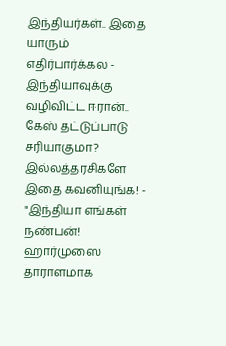இந்தியர்கள்.. இதை யாரும் எதிர்பார்க்கல -
இந்தியாவுக்கு வழிவிட்ட ஈரான்.. கேஸ் தட்டுப்பாடு சரியாகுமா? இல்லத்தரசிகளே இதை கவனியுங்க! -
"இந்தியா எங்கள் நண்பன்! ஹார்முஸை தாராளமாக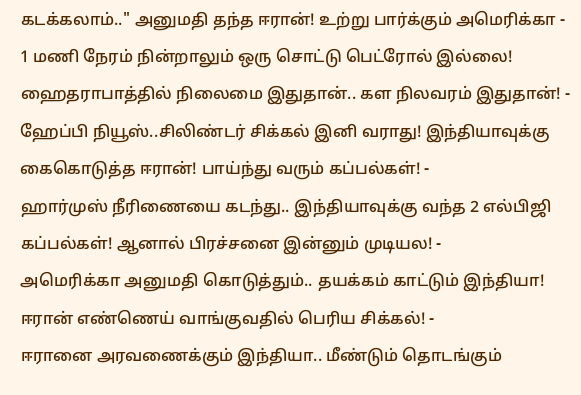கடக்கலாம்.." அனுமதி தந்த ஈரான்! உற்று பார்க்கும் அமெரிக்கா -
1 மணி நேரம் நின்றாலும் ஒரு சொட்டு பெட்ரோல் இல்லை! ஹைதராபாத்தில் நிலைமை இதுதான்.. கள நிலவரம் இதுதான்! -
ஹேப்பி நியூஸ்..சிலிண்டர் சிக்கல் இனி வராது! இந்தியாவுக்கு கைகொடுத்த ஈரான்! பாய்ந்து வரும் கப்பல்கள்! -
ஹார்முஸ் நீரிணையை கடந்து.. இந்தியாவுக்கு வந்த 2 எல்பிஜி கப்பல்கள்! ஆனால் பிரச்சனை இன்னும் முடியல! -
அமெரிக்கா அனுமதி கொடுத்தும்.. தயக்கம் காட்டும் இந்தியா! ஈரான் எண்ணெய் வாங்குவதில் பெரிய சிக்கல்! -
ஈரானை அரவணைக்கும் இந்தியா.. மீண்டும் தொடங்கும்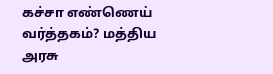கச்சா எண்ணெய் வர்த்தகம்? மத்திய அரசு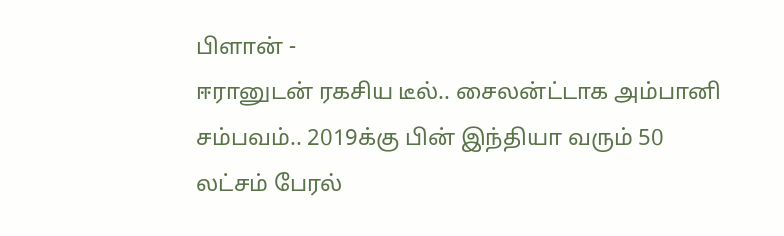பிளான் -
ஈரானுடன் ரகசிய டீல்.. சைலன்ட்டாக அம்பானி சம்பவம்.. 2019க்கு பின் இந்தியா வரும் 50 லட்சம் பேரல்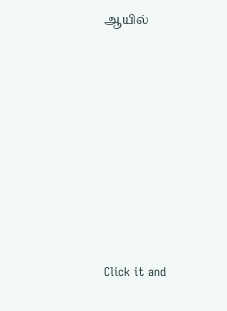ஆயில்












Click it and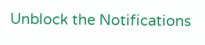Unblock the Notifications